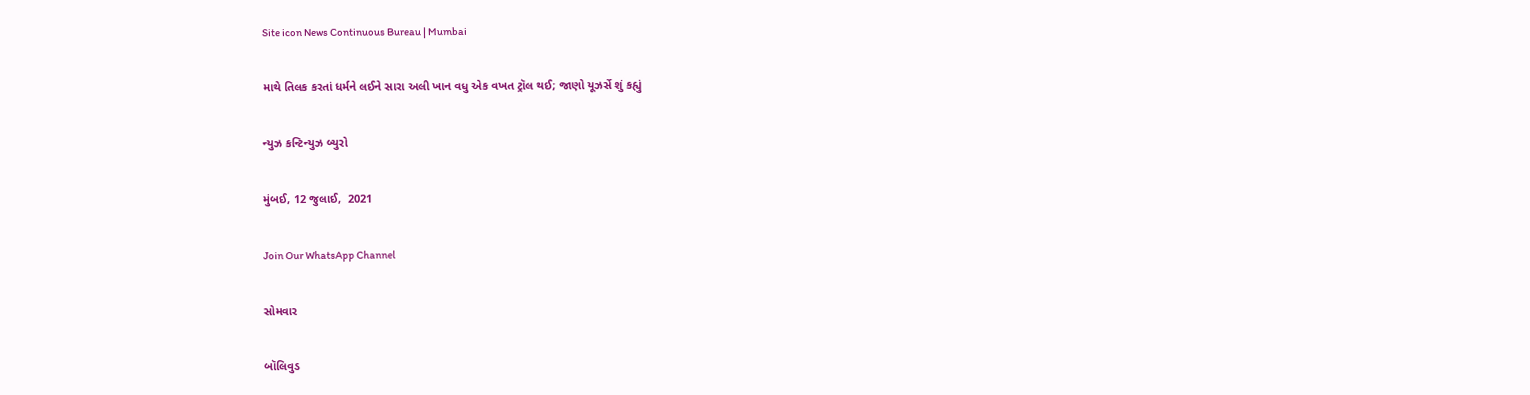Site icon News Continuous Bureau | Mumbai

માથે તિલક કરતાં ધર્મને લઈને સારા અલી ખાન વધુ એક વખત ટ્રૉલ થઈ; જાણો યૂઝર્સે શું કહ્યું

ન્યુઝ કન્ટિન્યુઝ બ્યુરો

મુંબઈ, 12 જુલાઈ,  2021

Join Our WhatsApp Channel

સોમવાર

બૉલિવુડ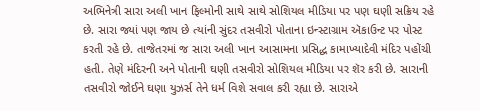અભિનેત્રી સારા અલી ખાન ફિલ્મોની સાથે સાથે સોશિયલ મીડિયા પર પણ ઘણી સક્રિય રહે છે. સારા જ્યાં પણ જાય છે ત્યાંની સુંદર તસવીરો પોતાના ઇન્સ્ટાગ્રામ ઍકાઉન્ટ પર પોસ્ટ કરતી રહે છે. તાજેતરમાં જ સારા અલી ખાન આસામના પ્રસિદ્ધ કામાખ્યાદેવી મંદિર પહોંચી હતી. તેણે મંદિરની અને પોતાની ઘણી તસવીરો સોશિયલ મીડિયા પર શૅર કરી છે. સારાની તસવીરો જોઈને ઘણા યુઝર્સ તેને ધર્મ વિશે સવાલ કરી રહ્યા છે. સારાએ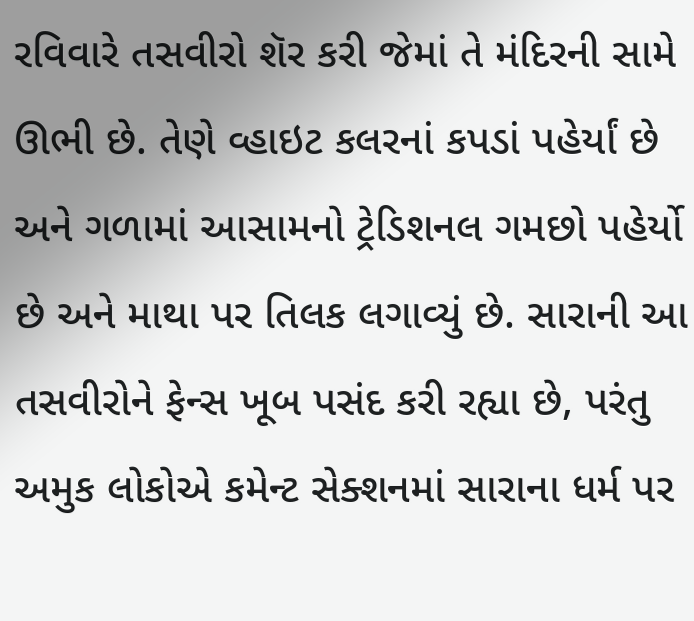રવિવારે તસવીરો શૅર કરી જેમાં તે મંદિરની સામે ઊભી છે. તેણે વ્હાઇટ કલરનાં કપડાં પહેર્યાં છે અને ગળામાં આસામનો ટ્રેડિશનલ ગમછો પહેર્યો છે અને માથા પર તિલક લગાવ્યું છે. સારાની આ તસવીરોને ફેન્સ ખૂબ પસંદ કરી રહ્યા છે, પરંતુ અમુક લોકોએ કમેન્ટ સેક્શનમાં સારાના ધર્મ પર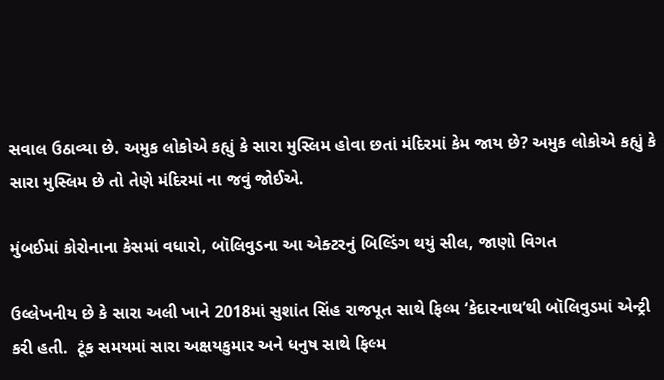સવાલ ઉઠાવ્યા છે. અમુક લોકોએ કહ્યું કે સારા મુસ્લિમ હોવા છતાં મંદિરમાં કેમ જાય છે? અમુક લોકોએ કહ્યું કે સારા મુસ્લિમ છે તો તેણે મંદિરમાં ના જવું જોઈએ.

મુંબઈમાં કોરોનાના કેસમાં વધારો, બૉલિવુડના આ એક્ટરનું બિલ્ડિંગ થયું સીલ, જાણો વિગત

ઉલ્લેખનીય છે કે સારા અલી ખાને 2018માં સુશાંત સિંહ રાજપૂત સાથે ફિલ્મ ‘કેદારનાથ’થી બૉલિવુડમાં એન્ટ્રી કરી હતી.  ટૂંક સમયમાં સારા અક્ષયકુમાર અને ધનુષ સાથે ફિલ્મ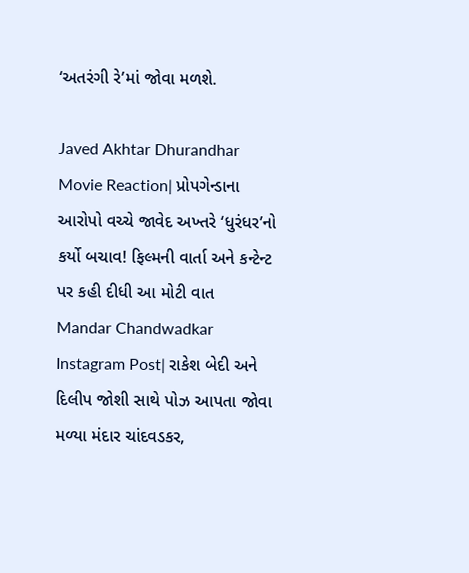‘અતરંગી રે’માં જોવા મળશે.

Javed Akhtar Dhurandhar Movie Reaction| પ્રોપગેન્ડાના આરોપો વચ્ચે જાવેદ અખ્તરે ‘ધુરંધર’નો કર્યો બચાવ! ફિલ્મની વાર્તા અને કન્ટેન્ટ પર કહી દીધી આ મોટી વાત
Mandar Chandwadkar Instagram Post| રાકેશ બેદી અને દિલીપ જોશી સાથે પોઝ આપતા જોવા મળ્યા મંદાર ચાંદવડકર,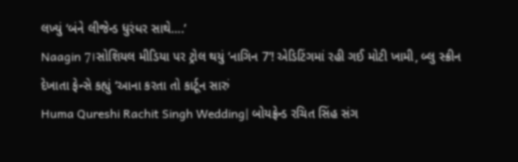લખ્યું ‘બંને લીજેન્ડ ધુરંધર સાથે….’
Naagin 7।સોશિયલ મીડિયા પર ટ્રોલ થયું ‘નાગિન 7’! એડિટિંગમાં રહી ગઈ મોટી ખામી, બ્લુ સ્ક્રીન દેખાતા ફેન્સે કહ્યું ‘આના કરતા તો કાર્ટૂન સારું
Huma Qureshi Rachit Singh Wedding| બોયફ્રેન્ડ રચિત સિંહ સંગ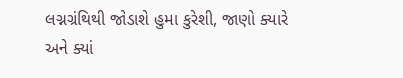લગ્નગ્રંથિથી જોડાશે હુમા કુરેશી, જાણો ક્યારે અને ક્યાં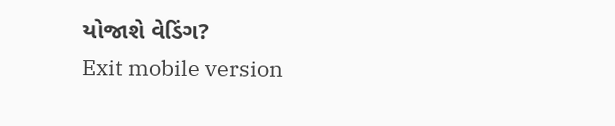યોજાશે વેડિંગ?
Exit mobile version